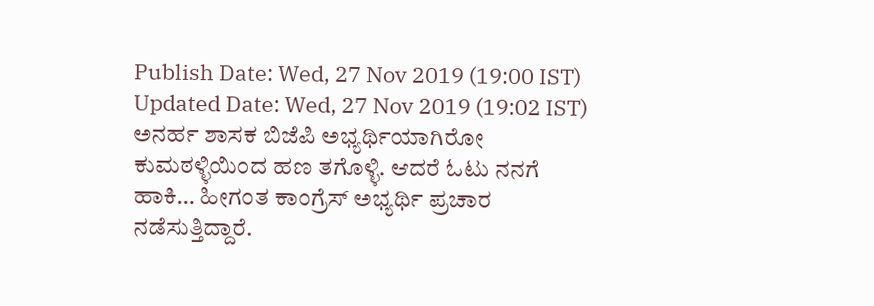Publish Date: Wed, 27 Nov 2019 (19:00 IST)
Updated Date: Wed, 27 Nov 2019 (19:02 IST)
ಅನರ್ಹ ಶಾಸಕ ಬಿಜೆಪಿ ಅಭ್ಯರ್ಥಿಯಾಗಿರೋ ಕುಮಠಳ್ಳಿಯಿಂದ ಹಣ ತಗೊಳ್ಳಿ. ಆದರೆ ಓಟು ನನಗೆ ಹಾಕಿ… ಹೀಗಂತ ಕಾಂಗ್ರೆಸ್ ಅಭ್ಯರ್ಥಿ ಪ್ರಚಾರ ನಡೆಸುತ್ತಿದ್ದಾರೆ.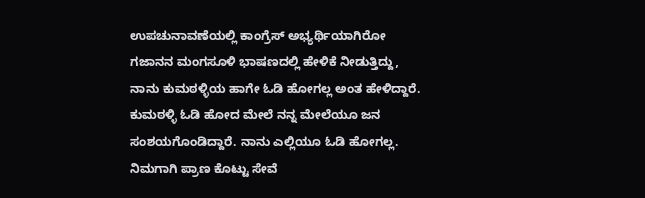ಉಪಚುನಾವಣೆಯಲ್ಲಿ ಕಾಂಗ್ರೆಸ್ ಅಭ್ಯರ್ಥಿಯಾಗಿರೋ ಗಜಾನನ ಮಂಗಸೂಳಿ ಭಾಷಣದಲ್ಲಿ ಹೇಳಿಕೆ ನೀಡುತ್ತಿದ್ದು, ನಾನು ಕುಮಠಳ್ಳಿಯ ಹಾಗೇ ಓಡಿ ಹೋಗಲ್ಲ ಅಂತ ಹೇಳಿದ್ದಾರೆ.
ಕುಮಠಳ್ಳಿ ಓಡಿ ಹೋದ ಮೇಲೆ ನನ್ನ ಮೇಲೆಯೂ ಜನ ಸಂಶಯಗೊಂಡಿದ್ದಾರೆ. ನಾನು ಎಲ್ಲಿಯೂ ಓಡಿ ಹೋಗಲ್ಲ. ನಿಮಗಾಗಿ ಪ್ರಾಣ ಕೊಟ್ಟು ಸೇವೆ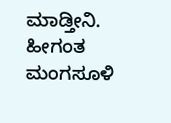ಮಾಡ್ತೀನಿ. ಹೀಗಂತ ಮಂಗಸೂಳಿ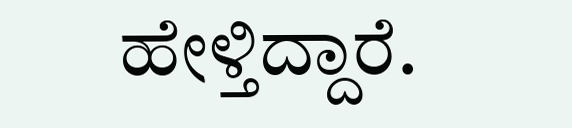ಹೇಳ್ತಿದ್ದಾರೆ.